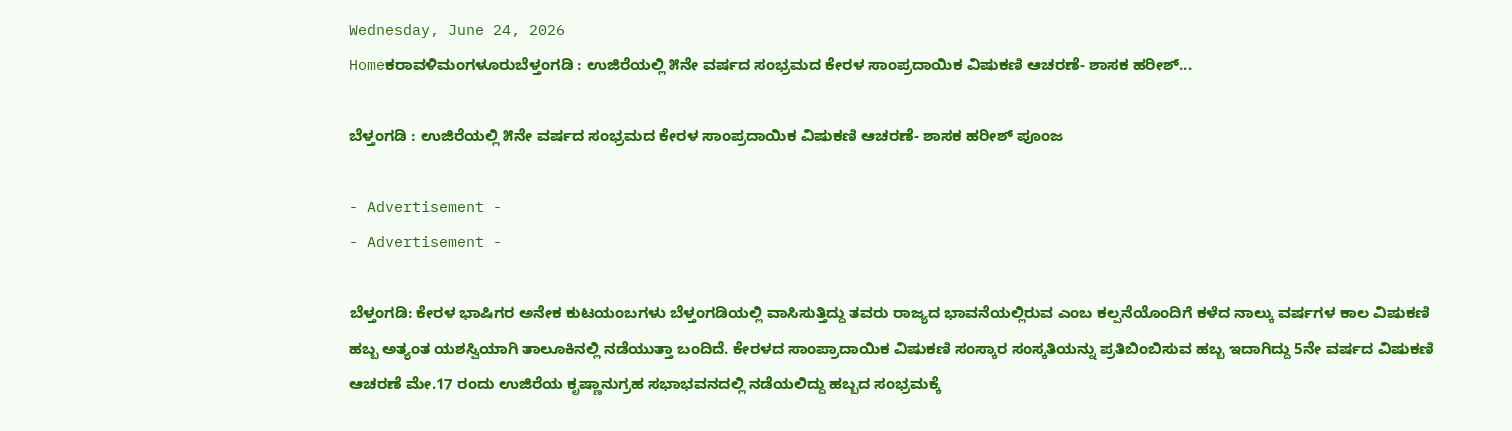Wednesday, June 24, 2026
Homeಕರಾವಳಿಮಂಗಳೂರುಬೆಳ್ತಂಗಡಿ : ಉಜಿರೆಯಲ್ಲಿ ೫ನೇ ವರ್ಷದ ಸಂಭ್ರಮದ ಕೇರಳ ಸಾಂಪ್ರದಾಯಿಕ ವಿಷುಕಣಿ ಆಚರಣೆ- ಶಾಸಕ ಹರೀಶ್...

ಬೆಳ್ತಂಗಡಿ : ಉಜಿರೆಯಲ್ಲಿ ೫ನೇ ವರ್ಷದ ಸಂಭ್ರಮದ ಕೇರಳ ಸಾಂಪ್ರದಾಯಿಕ ವಿಷುಕಣಿ ಆಚರಣೆ- ಶಾಸಕ ಹರೀಶ್ ಪೂಂಜ

- Advertisement -
- Advertisement -

ಬೆಳ್ತಂಗಡಿ: ಕೇರಳ ಭಾಷಿಗರ ಅನೇಕ ಕುಟಯಂಬಗಳು ಬೆಳ್ತಂಗಡಿಯಲ್ಲಿ ವಾಸಿಸುತ್ತಿದ್ದು ತವರು ರಾಜ್ಯದ ಭಾವನೆಯಲ್ಲಿರುವ ಎಂಬ ಕಲ್ಪನೆಯೊಂದಿಗೆ ಕಳೆದ ನಾಲ್ಕು ವರ್ಷಗಳ ಕಾಲ ವಿಷುಕಣಿ ಹಬ್ಬ ಅತ್ಯಂತ ಯಶಸ್ವಿಯಾಗಿ ತಾಲೂಕಿನಲ್ಲಿ ನಡೆಯುತ್ತಾ ಬಂದಿದೆ. ಕೇರಳದ ಸಾಂಪ್ರಾದಾಯಿಕ ವಿಷುಕಣಿ ಸಂಸ್ಕಾರ ಸಂಸ್ಕತಿಯನ್ನು ಪ್ರತಿಬಿಂಬಿಸುವ ಹಬ್ಬ ಇದಾಗಿದ್ದು 5ನೇ ವರ್ಷದ ವಿಷುಕಣಿ ಆಚರಣೆ ಮೇ.17 ರಂದು ಉಜಿರೆಯ ಕೃಷ್ಣಾನುಗ್ರಹ ಸಭಾಭವನದಲ್ಲಿ ನಡೆಯಲಿದ್ದು ಹಬ್ಬದ ಸಂಭ್ರಮಕ್ಕೆ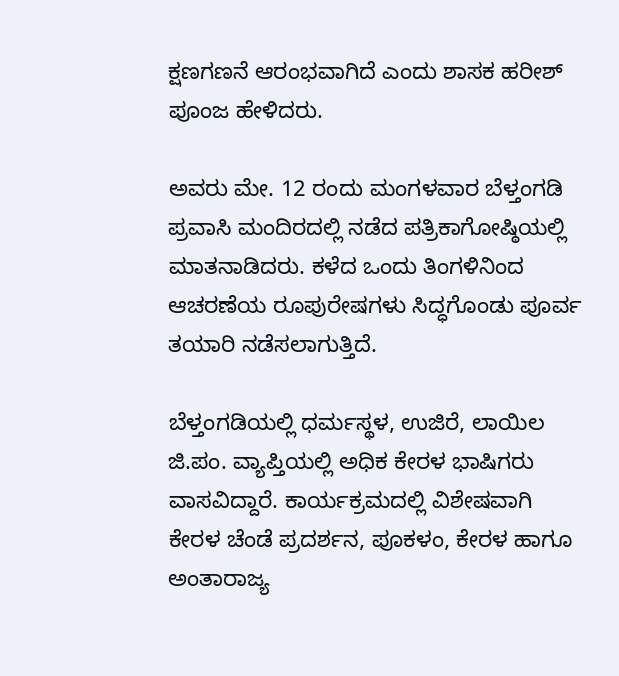ಕ್ಷಣಗಣನೆ ಆರಂಭವಾಗಿದೆ ಎಂದು ಶಾಸಕ ಹರೀಶ್ ಪೂಂಜ ಹೇಳಿದರು.

ಅವರು ಮೇ. 12 ರಂದು ಮಂಗಳವಾರ ಬೆಳ್ತಂಗಡಿ ಪ್ರವಾಸಿ ಮಂದಿರದಲ್ಲಿ ನಡೆದ ಪತ್ರಿಕಾಗೋಷ್ಠಿಯಲ್ಲಿ ಮಾತನಾಡಿದರು. ಕಳೆದ ಒಂದು ತಿಂಗಳಿನಿಂದ ಆಚರಣೆಯ ರೂಪುರೇಷಗಳು ಸಿದ್ಧಗೊಂಡು ಪೂರ್ವ ತಯಾರಿ ನಡೆಸಲಾಗುತ್ತಿದೆ.

ಬೆಳ್ತಂಗಡಿಯಲ್ಲಿ ಧರ್ಮಸ್ಥಳ, ಉಜಿರೆ, ಲಾಯಿಲ ಜಿ.ಪಂ. ವ್ಯಾಪ್ತಿಯಲ್ಲಿ ಅಧಿಕ ಕೇರಳ ಭಾಷಿಗರು ವಾಸವಿದ್ದಾರೆ. ಕಾರ್ಯಕ್ರಮದಲ್ಲಿ ವಿಶೇಷವಾಗಿ ಕೇರಳ ಚೆಂಡೆ ಪ್ರದರ್ಶನ, ಪೂಕಳಂ, ಕೇರಳ ಹಾಗೂ ಅಂತಾರಾಜ್ಯ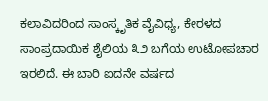ಕಲಾವಿದರಿಂದ ಸಾಂಸ್ಕೃತಿಕ ವೈವಿಧ್ಯ, ಕೇರಳದ ಸಾಂಪ್ರದಾಯಿಕ ಶೈಲಿಯ ೩೨ ಬಗೆಯ ಉಟೋಪಚಾರ ಇರಲಿದೆ. ಈ ಬಾರಿ ಐದನೇ ವರ್ಷದ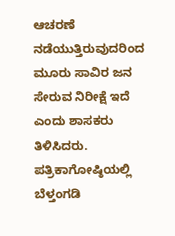ಆಚರಣೆ ನಡೆಯುತ್ತಿರುವುದರಿಂದ ಮೂರು ಸಾವಿರ ಜನ ಸೇರುವ ನಿರೀಕ್ಷೆ ಇದೆ ಎಂದು ಶಾಸಕರು ತಿಳಿಸಿದರು. ಪತ್ರಿಕಾಗೋಷ್ಠಿಯಲ್ಲಿ ಬೆಳ್ತಂಗಡಿ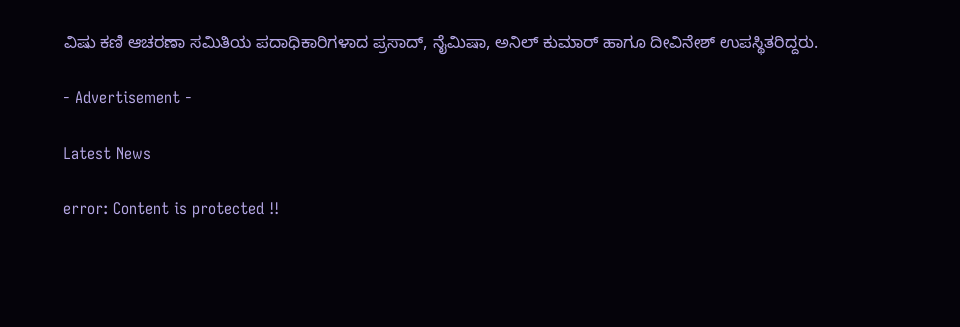ವಿಷು ಕಣಿ ಆಚರಣಾ ಸಮಿತಿಯ ಪದಾಧಿಕಾರಿಗಳಾದ ಪ್ರಸಾದ್, ನೈಮಿಷಾ, ಅನಿಲ್ ಕುಮಾರ್ ಹಾಗೂ ದೀವಿನೇಶ್ ಉಪಸ್ಥಿತರಿದ್ದರು.

- Advertisement -

Latest News

error: Content is protected !!